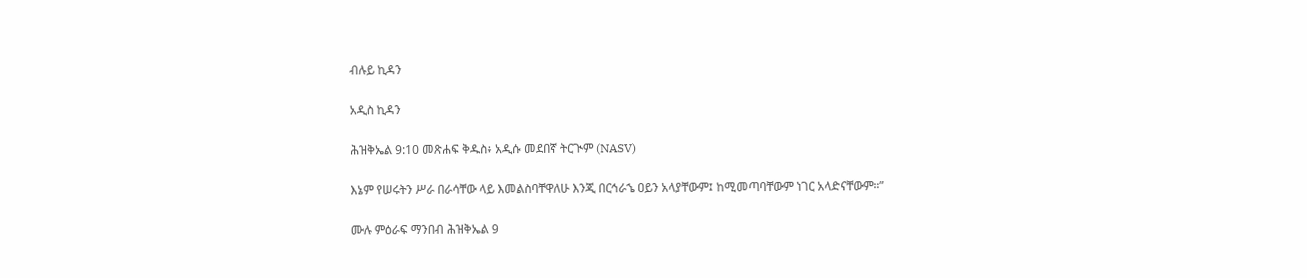ብሉይ ኪዳን

አዲስ ኪዳን

ሕዝቅኤል 9:10 መጽሐፍ ቅዱስ፥ አዲሱ መደበኛ ትርጒም (NASV)

እኔም የሠሩትን ሥራ በራሳቸው ላይ እመልስባቸዋለሁ እንጂ በርኅራኄ ዐይን አላያቸውም፤ ከሚመጣባቸውም ነገር አላድናቸውም።”

ሙሉ ምዕራፍ ማንበብ ሕዝቅኤል 9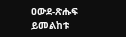ዐውደ-ጽሑፍ ይመልከቱ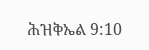ሕዝቅኤል 9:10